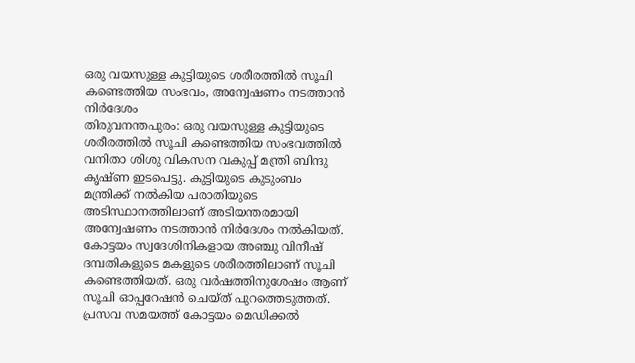ഒരു വയസുള്ള കുട്ടിയുടെ ശരീരത്തിൽ സൂചി കണ്ടെത്തിയ സംഭവം, അന്വേഷണം നടത്താൻ നിർദേശം
തിരുവനന്തപുരം: ഒരു വയസുള്ള കുട്ടിയുടെ ശരീരത്തിൽ സൂചി കണ്ടെത്തിയ സംഭവത്തിൽ വനിതാ ശിശു വികസന വകുപ്പ് മന്ത്രി ബിന്ദു കൃഷ്ണ ഇടപെട്ടു. കുട്ടിയുടെ കുടുംബം മന്ത്രിക്ക് നൽകിയ പരാതിയുടെ അടിസ്ഥാനത്തിലാണ് അടിയന്തരമായി അന്വേഷണം നടത്താൻ നിർദേശം നൽകിയത്.
കോട്ടയം സ്വദേശിനികളായ അഞ്ചു വിനീഷ് ദമ്പതികളുടെ മകളുടെ ശരീരത്തിലാണ് സൂചി കണ്ടെത്തിയത്. ഒരു വർഷത്തിനുശേഷം ആണ് സൂചി ഓപ്പറേഷൻ ചെയ്ത് പുറത്തെടുത്തത്. പ്രസവ സമയത്ത് കോട്ടയം മെഡിക്കൽ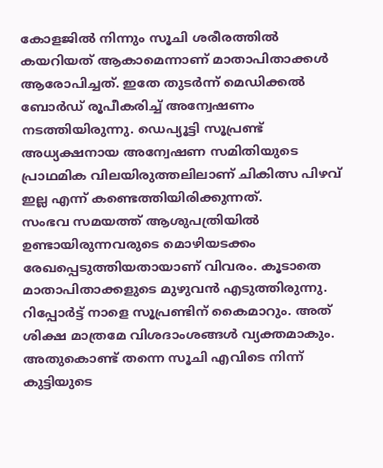കോളജിൽ നിന്നും സൂചി ശരീരത്തിൽ കയറിയത് ആകാമെന്നാണ് മാതാപിതാക്കൾ ആരോപിച്ചത്. ഇതേ തുടർന്ന് മെഡിക്കൽ ബോർഡ് രൂപീകരിച്ച് അന്വേഷണം നടത്തിയിരുന്നു. ഡെപ്യൂട്ടി സൂപ്രണ്ട് അധ്യക്ഷനായ അന്വേഷണ സമിതിയുടെ പ്രാഥമിക വിലയിരുത്തലിലാണ് ചികിത്സ പിഴവ് ഇല്ല എന്ന് കണ്ടെത്തിയിരിക്കുന്നത്.
സംഭവ സമയത്ത് ആശുപത്രിയിൽ ഉണ്ടായിരുന്നവരുടെ മൊഴിയടക്കം രേഖപ്പെടുത്തിയതായാണ് വിവരം. കൂടാതെ മാതാപിതാക്കളുടെ മുഴുവൻ എടുത്തിരുന്നു. റിപ്പോർട്ട് നാളെ സൂപ്രണ്ടിന് കൈമാറും. അത് ശിക്ഷ മാത്രമേ വിശദാംശങ്ങൾ വ്യക്തമാകും. അതുകൊണ്ട് തന്നെ സൂചി എവിടെ നിന്ന് കുട്ടിയുടെ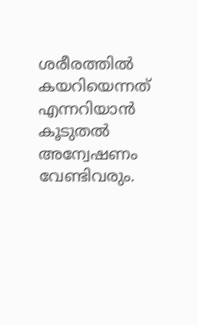ശരീരത്തിൽ കയറിയെന്നത് എന്നറിയാൻ കൂടുതൽ അന്വേഷണം വേണ്ടിവരും.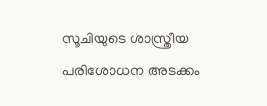സൂചിയുടെ ശാസ്ത്രീയ പരിശോധന അടക്കം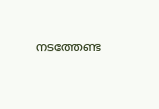നടത്തേണ്ട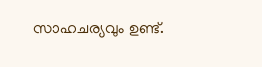സാഹചര്യവും ഉണ്ട്.